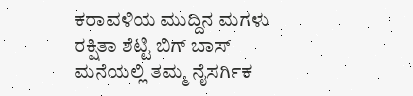ಕರಾವಳಿಯ ಮುದ್ದಿನ ಮಗಳು ರಕ್ಷಿತಾ ಶೆಟ್ಟಿ ಬಿಗ್ ಬಾಸ್ ಮನೆಯಲ್ಲಿ ತಮ್ಮ ನೈಸರ್ಗಿಕ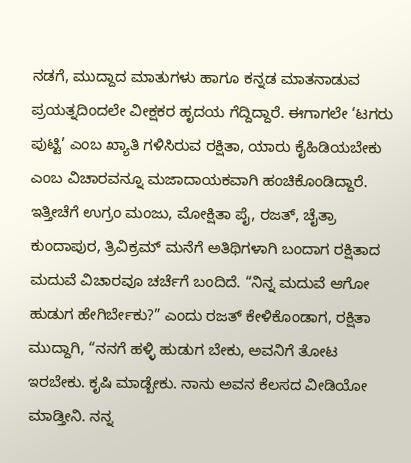ನಡಗೆ, ಮುದ್ದಾದ ಮಾತುಗಳು ಹಾಗೂ ಕನ್ನಡ ಮಾತನಾಡುವ ಪ್ರಯತ್ನದಿಂದಲೇ ವೀಕ್ಷಕರ ಹೃದಯ ಗೆದ್ದಿದ್ದಾರೆ. ಈಗಾಗಲೇ ‘ಟಗರು ಪುಟ್ಟಿ’ ಎಂಬ ಖ್ಯಾತಿ ಗಳಿಸಿರುವ ರಕ್ಷಿತಾ, ಯಾರು ಕೈಹಿಡಿಯಬೇಕು ಎಂಬ ವಿಚಾರವನ್ನೂ ಮಜಾದಾಯಕವಾಗಿ ಹಂಚಿಕೊಂಡಿದ್ದಾರೆ.
ಇತ್ತೀಚೆಗೆ ಉಗ್ರಂ ಮಂಜು, ಮೋಕ್ಷಿತಾ ಪೈ, ರಜತ್, ಚೈತ್ರಾ ಕುಂದಾಪುರ, ತ್ರಿವಿಕ್ರಮ್ ಮನೆಗೆ ಅತಿಥಿಗಳಾಗಿ ಬಂದಾಗ ರಕ್ಷಿತಾದ ಮದುವೆ ವಿಚಾರವೂ ಚರ್ಚೆಗೆ ಬಂದಿದೆ. “ನಿನ್ನ ಮದುವೆ ಆಗೋ ಹುಡುಗ ಹೇಗಿರ್ಬೇಕು?” ಎಂದು ರಜತ್ ಕೇಳಿಕೊಂಡಾಗ, ರಕ್ಷಿತಾ ಮುದ್ದಾಗಿ, “ನನಗೆ ಹಳ್ಳಿ ಹುಡುಗ ಬೇಕು, ಅವನಿಗೆ ತೋಟ ಇರಬೇಕು. ಕೃಷಿ ಮಾಡ್ಬೇಕು. ನಾನು ಅವನ ಕೆಲಸದ ವೀಡಿಯೋ ಮಾಡ್ತೀನಿ. ನನ್ನ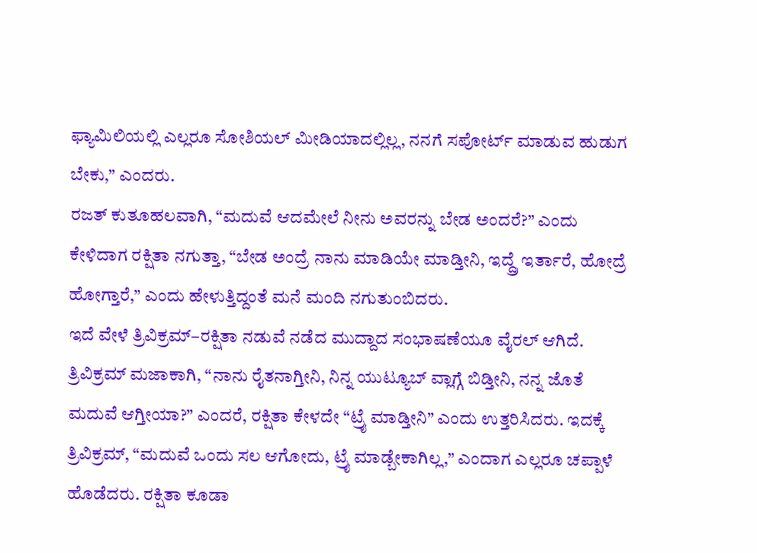ಫ್ಯಾಮಿಲಿಯಲ್ಲಿ ಎಲ್ಲರೂ ಸೋಶಿಯಲ್ ಮೀಡಿಯಾದಲ್ಲಿಲ್ಲ, ನನಗೆ ಸಪೋರ್ಟ್ ಮಾಡುವ ಹುಡುಗ ಬೇಕು,” ಎಂದರು.
ರಜತ್ ಕುತೂಹಲವಾಗಿ, “ಮದುವೆ ಆದಮೇಲೆ ನೀನು ಅವರನ್ನು ಬೇಡ ಅಂದರೆ?” ಎಂದು ಕೇಳಿದಾಗ ರಕ್ಷಿತಾ ನಗುತ್ತಾ, “ಬೇಡ ಅಂದ್ರೆ ನಾನು ಮಾಡಿಯೇ ಮಾಡ್ತೀನಿ, ಇದ್ದ್ರೆ ಇರ್ತಾರೆ, ಹೋದ್ರೆ ಹೋಗ್ತಾರೆ,” ಎಂದು ಹೇಳುತ್ತಿದ್ದಂತೆ ಮನೆ ಮಂದಿ ನಗುತುಂಬಿದರು.
ಇದೆ ವೇಳೆ ತ್ರಿವಿಕ್ರಮ್–ರಕ್ಷಿತಾ ನಡುವೆ ನಡೆದ ಮುದ್ದಾದ ಸಂಭಾಷಣೆಯೂ ವೈರಲ್ ಆಗಿದೆ. ತ್ರಿವಿಕ್ರಮ್ ಮಜಾಕಾಗಿ, “ನಾನು ರೈತನಾಗ್ತೀನಿ, ನಿನ್ನ ಯುಟ್ಯೂಬ್ ವ್ಲಾಗ್ಗೆ ಬಿಡ್ತೀನಿ, ನನ್ನ ಜೊತೆ ಮದುವೆ ಆಗ್ತೀಯಾ?” ಎಂದರೆ, ರಕ್ಷಿತಾ ಕೇಳದೇ “ಟ್ರೈ ಮಾಡ್ತೀನಿ” ಎಂದು ಉತ್ತರಿಸಿದರು. ಇದಕ್ಕೆ ತ್ರಿವಿಕ್ರಮ್, “ಮದುವೆ ಒಂದು ಸಲ ಆಗೋದು, ಟ್ರೈ ಮಾಡ್ಬೇಕಾಗಿಲ್ಲ,” ಎಂದಾಗ ಎಲ್ಲರೂ ಚಪ್ಪಾಳೆ ಹೊಡೆದರು. ರಕ್ಷಿತಾ ಕೂಡಾ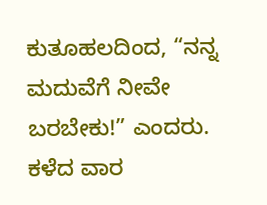ಕುತೂಹಲದಿಂದ, “ನನ್ನ ಮದುವೆಗೆ ನೀವೇ ಬರಬೇಕು!” ಎಂದರು.
ಕಳೆದ ವಾರ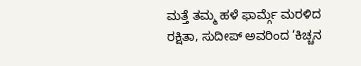ಮತ್ತೆ ತಮ್ಮ ಹಳೆ ಫಾರ್ಮ್ಗೆ ಮರಳಿದ ರಕ್ಷಿತಾ, ಸುದೀಪ್ ಅವರಿಂದ ‘ಕಿಚ್ಚನ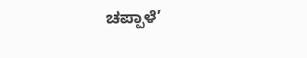ಚಪ್ಪಾಳೆ’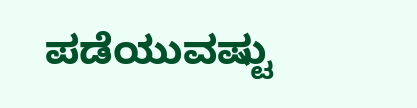ಪಡೆಯುವಷ್ಟು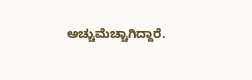ಅಚ್ಚುಮೆಚ್ಚಾಗಿದ್ದಾರೆ.